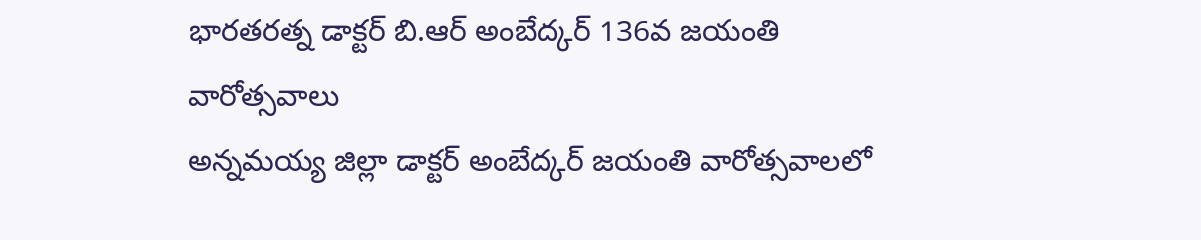భారతరత్న డాక్టర్ బి.ఆర్ అంబేద్కర్ 136వ జయంతి వారోత్సవాలు
అన్నమయ్య జిల్లా డాక్టర్ అంబేద్కర్ జయంతి వారోత్సవాలలో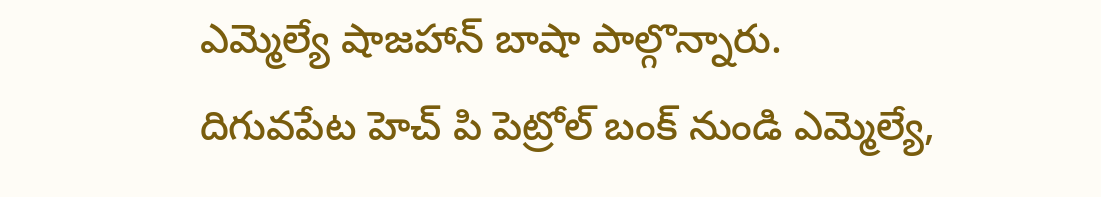ఎమ్మెల్యే షాజహాన్ బాషా పాల్గొన్నారు. దిగువపేట హెచ్ పి పెట్రోల్ బంక్ నుండి ఎమ్మెల్యే,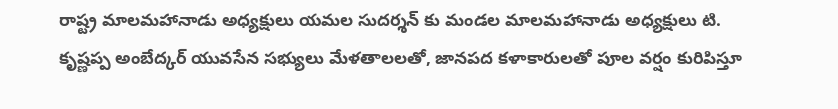రాష్ట్ర మాలమహానాడు అధ్యక్షులు యమల సుదర్శన్ కు మండల మాలమహానాడు అధ్యక్షులు టి. కృష్ణప్ప అంబేద్కర్ యువసేన సభ్యులు మేళతాలలతో, జానపద కళాకారులతో పూల వర్షం కురిపిస్తూ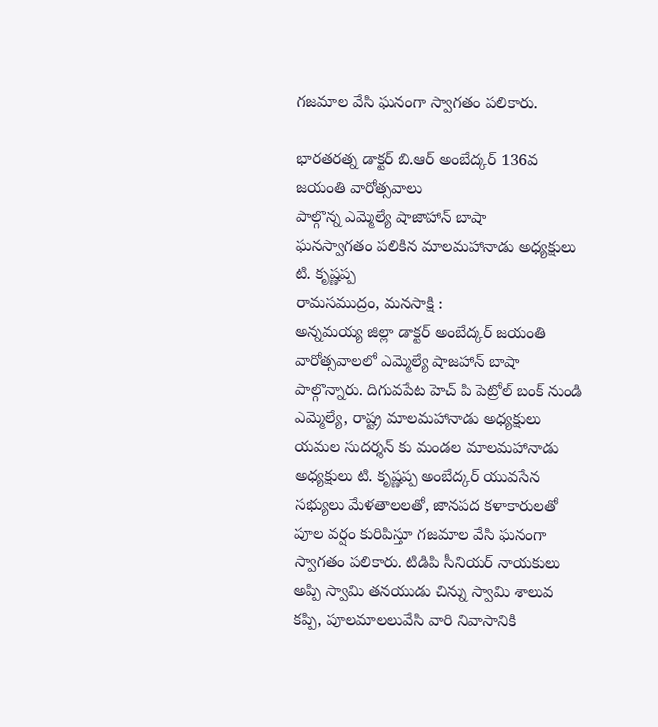గజమాల వేసి ఘనంగా స్వాగతం పలికారు.

భారతరత్న డాక్టర్ బి.ఆర్ అంబేద్కర్ 136వ జయంతి వారోత్సవాలు
పాల్గొన్న ఎమ్మెల్యే షాజాహాన్ బాషా
ఘనస్వాగతం పలికిన మాలమహానాడు అధ్యక్షులు టి. కృష్ణప్ప
రామసముద్రం, మనసాక్షి :
అన్నమయ్య జిల్లా డాక్టర్ అంబేద్కర్ జయంతి వారోత్సవాలలో ఎమ్మెల్యే షాజహాన్ బాషా పాల్గొన్నారు. దిగువపేట హెచ్ పి పెట్రోల్ బంక్ నుండి ఎమ్మెల్యే, రాష్ట్ర మాలమహానాడు అధ్యక్షులు యమల సుదర్శన్ కు మండల మాలమహానాడు అధ్యక్షులు టి. కృష్ణప్ప అంబేద్కర్ యువసేన సభ్యులు మేళతాలలతో, జానపద కళాకారులతో పూల వర్షం కురిపిస్తూ గజమాల వేసి ఘనంగా స్వాగతం పలికారు. టిడిపి సీనియర్ నాయకులు అప్పి స్వామి తనయుడు చిన్ను స్వామి శాలువ కప్పి, పూలమాలలువేసి వారి నివాసానికి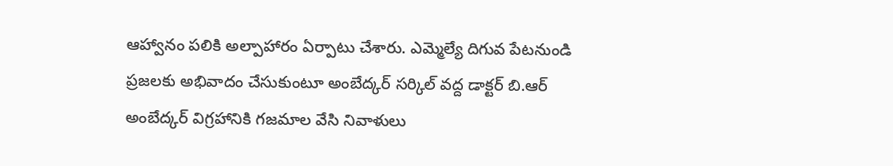ఆహ్వానం పలికి అల్పాహారం ఏర్పాటు చేశారు. ఎమ్మెల్యే దిగువ పేటనుండి ప్రజలకు అభివాదం చేసుకుంటూ అంబేద్కర్ సర్కిల్ వద్ద డాక్టర్ బి.ఆర్ అంబేద్కర్ విగ్రహానికి గజమాల వేసి నివాళులు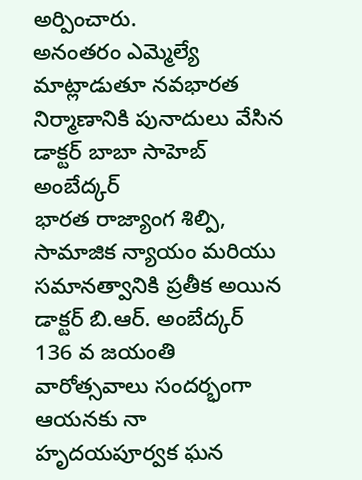అర్పించారు.
అనంతరం ఎమ్మెల్యే మాట్లాడుతూ నవభారత నిర్మాణానికి పునాదులు వేసిన డాక్టర్ బాబా సాహెబ్ అంబేద్కర్
భారత రాజ్యాంగ శిల్పి, సామాజిక న్యాయం మరియు సమానత్వానికి ప్రతీక అయిన డాక్టర్ బి.ఆర్. అంబేద్కర్ 136 వ జయంతి వారోత్సవాలు సందర్భంగా ఆయనకు నా హృదయపూర్వక ఘన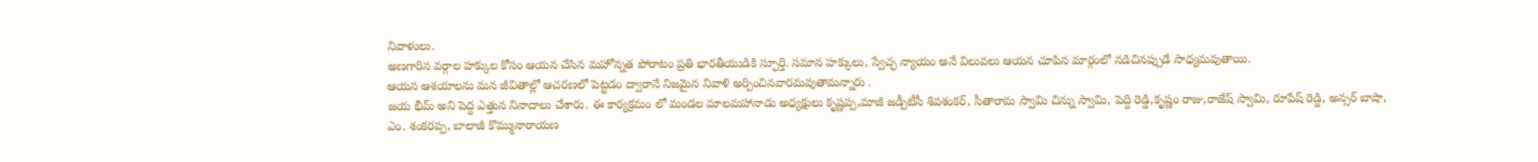నివాళులు.
అణగారిన వర్గాల హక్కుల కోసం ఆయన చేసిన మహోన్నత పోరాటం ప్రతి భారతీయుడికి స్ఫూర్తి. సమాన హక్కులు, స్వేచ్ఛ న్యాయం అనే విలువలు ఆయన చూపిన మార్గంలో నడిచినప్పుడే సాధ్యమవుతాయి.
ఆయన ఆశయాలను మన జీవితాల్లో ఆచరణలో పెట్టడం ద్వారానే నిజమైన నివాళి అర్పించినవారమవుతామన్నారు .
జయ భీమ్ అని పెద్ద ఎత్తున నినాదాలు చేశారు. ఈ కార్యక్రమం లో మండల మాలమహానాడు అధ్యక్షులు కృష్ణప్ప,మాజీ జడ్పీటీసీ శివశంకర్, సీతారామ స్వామి చిన్ను స్వామి, పెద్ది రెడ్డి,కృష్ణం రాజు,రాజేష్ స్వామి, రూపేష్ రెడ్డి, అన్సర్ బాషా, ఎం. శంకరప్ప, బాలాజీ కొమ్మునారాయణ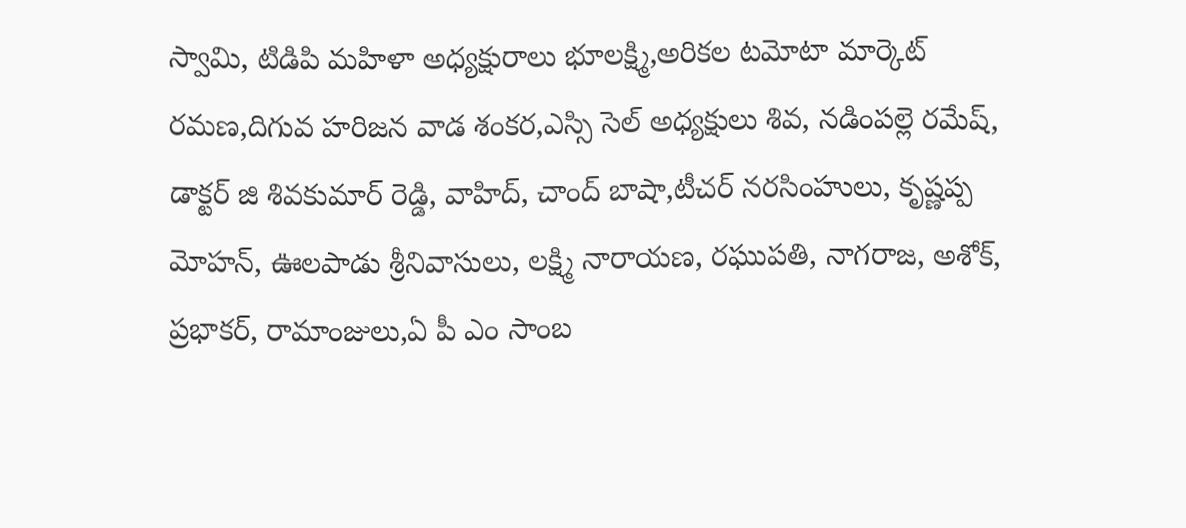స్వామి, టిడిపి మహిళా అధ్యక్షురాలు భూలక్ష్మి,అరికల టమోటా మార్కెట్ రమణ,దిగువ హరిజన వాడ శంకర,ఎస్సి సెల్ అధ్యక్షులు శివ, నడింపల్లె రమేష్, డాక్టర్ జి శివకుమార్ రెడ్డి, వాహిద్, చాంద్ బాషా,టీచర్ నరసింహులు, కృష్ణప్ప మోహన్, ఊలపాడు శ్రీనివాసులు, లక్ష్మి నారాయణ, రఘుపతి, నాగరాజ, అశోక్, ప్రభాకర్, రామాంజులు,ఏ పీ ఎం సాంబ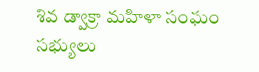శివ డ్వాక్రా మహిళా సంఘం సభ్యులు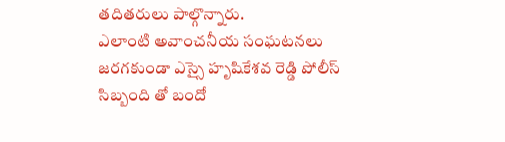తదితరులు పాల్గొన్నారు.
ఎలాంటి అవాంచనీయ సంఘటనలు జరగకుండా ఎస్సై హృషికేశవ రెడ్డి పోలీస్ సిబ్బంది తో బందో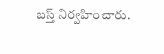బస్త్ నిర్వహించారు.